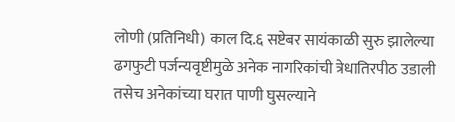लोणी (प्रतिनिधी) काल दि.६ सष्टेबर सायंकाळी सुरु झालेल्या ढगफुटी पर्जन्यवृष्टीमुळे अनेक नागरिकांची त्रेधातिरपीठ उडाली तसेच अनेकांच्या घरात पाणी घुसल्याने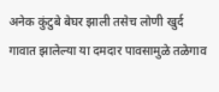अनेक कुंटुबे बेघर झाली तसेच लोणी खुर्द गावात झालेल्या या दमदार पावसामुळे तळेगाव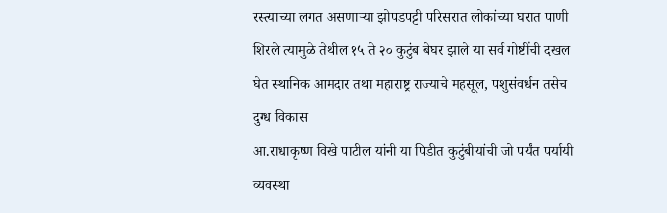रस्त्याच्या लगत असणाऱ्या झोपडपट्टी परिसरात लोकांच्या घरात पाणी शिरले त्यामुळे तेथील १५ ते २० कुटुंब बेघर झाले या सर्व गोष्टींची दखल घेत स्थानिक आमदार तथा महाराष्ट्र राज्याचे महसूल, पशुसंवर्धन तसेच दुग्ध विकास
आ.राधाकृष्ण विखे पाटील यांनी या पिडीत कुटुंबीयांची जो पर्यंत पर्यायी व्यवस्था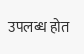उपलब्ध होत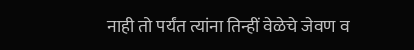नाही तो पर्यंत त्यांना तिन्हीं वेळेचे जेवण व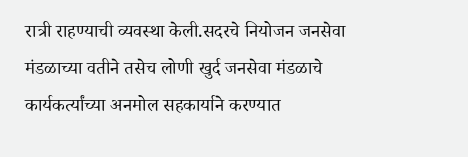रात्री राहण्याची व्यवस्था केली.सदरचे नियोजन जनसेवा मंडळाच्या वतीने तसेच लोणी खुर्द जनसेवा मंडळाचे कार्यकर्त्यांच्या अनमोल सहकार्याने करण्यात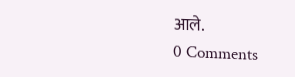आले.
0 Comments